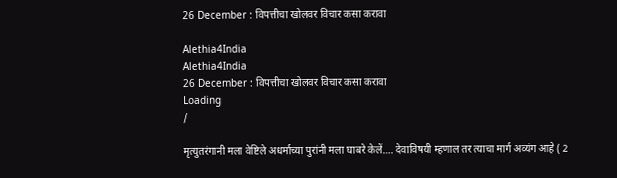26 December : विपत्तीचा खोलवर विचार कसा करावा

Alethia4India
Alethia4India
26 December : विपत्तीचा खोलवर विचार कसा करावा
Loading
/

मृत्युतरंगानी मला वेष्टिले अधर्माच्या पुरांनी मला घाबरे केलें…. देवाविषयी म्हणाल तर त्याचा मार्ग अव्यंग आहे ( 2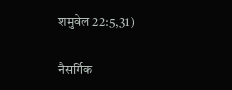शमुवेल 22:5,31)

नैसर्गिक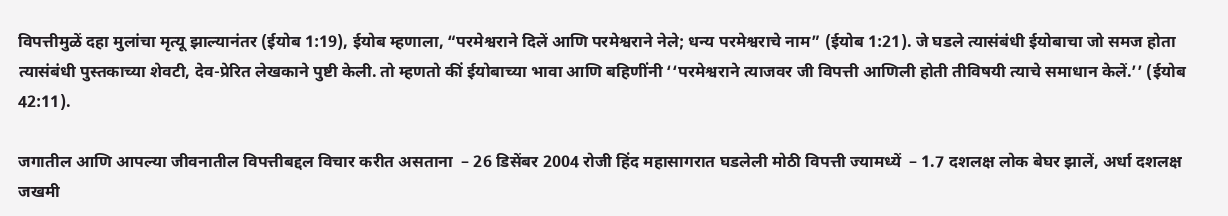विपत्तीमुळें दहा मुलांचा मृत्यू झाल्यानंतर (ईयोब 1:19), ईयोब म्हणाला, “परमेश्वराने दिलें आणि परमेश्वराने नेले; धन्य परमेश्वराचे नाम” (ईयोब 1:21). जे घडले त्यासंबंधी ईयोबाचा जो समज होता त्यासंबंधी पुस्तकाच्या शेवटी, देव-प्रेरित लेखकाने पुष्टी केली. तो म्हणतो कीं ईयोबाच्या भावा आणि बहिणींनी ‘‘परमेश्वराने त्याजवर जी विपत्ती आणिली होती तीविषयी त्याचे समाधान केलें.’’ (ईयोब 42:11).

जगातील आणि आपल्या जीवनातील विपत्तीबद्दल विचार करीत असताना  – 26 डिसेंबर 2004 रोजी हिंद महासागरात घडलेली मोठी विपत्ती ज्यामध्यें  – 1.7 दशलक्ष लोक बेघर झालें, अर्धा दशलक्ष जखमी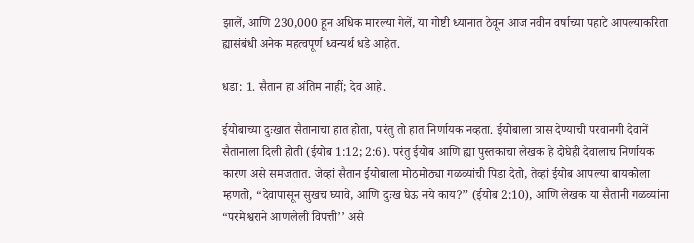झालें, आणि 230,000 हून अधिक मारल्या गेलें, या गोष्टी ध्यानात ठेवून आज नवीन वर्षाच्या पहाटे आपल्याकरिता ह्यासंबंधी अनेक महत्वपूर्ण ध्वन्यर्थ धडे आहेत.

धडा: 1. सैतान हा अंतिम नाहीं; देव आहे.

ईयोबाच्या दुःखात सैतानाचा हात होता, परंतु तो हात निर्णायक नव्हता. ईयोबाला त्रास देण्याची परवानगी देवानें सैतानाला दिली होती (ईयोब 1:12; 2:6). परंतु ईयोब आणि ह्या पुस्तकाचा लेखक हे दोघेही देवालाच निर्णायक कारण असे समजतात. जेव्हां सैतान ईयोबाला मोठमोठ्या गळव्यांची पिडा देतो, तेव्हां ईयोब आपल्या बायकोला म्हणतो, “देवापासून सुखच घ्यावे, आणि दुःख घेऊ नये काय?” (ईयोब 2:10), आणि लेखक या सैतानी गळव्यांना “परमेश्वराने आणलेली विपत्ती’’ असे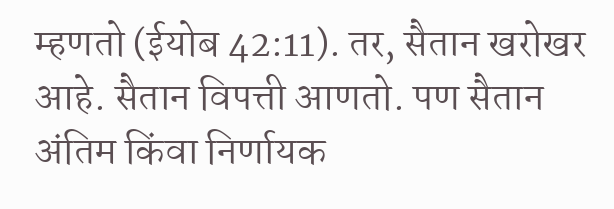म्हणतो (ईयोब 42:11). तर, सैतान खरोखर आहे. सैतान विपत्ती आणतो. पण सैतान अंतिम किंवा निर्णायक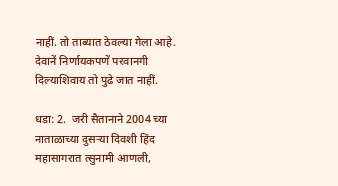नाहीं. तो ताब्यात ठेवल्या गेला आहे. देवानें निर्णायकपणें परवानगी दिल्याशिवाय तो पुढे जात नाहीं.

धडा: 2.  जरी सैतानाने 2004 च्या नाताळाच्या दुसर्‍या दिवशी हिंद महासागरात त्सुनामी आणली,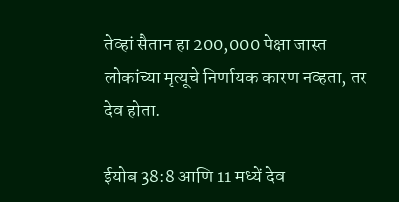तेव्हां सैतान हा 200,000 पेक्षा जास्त लोकांच्या मृत्यूचे निर्णायक कारण नव्हता, तर देव होता.

ईयोब 38:8 आणि 11 मध्यें देव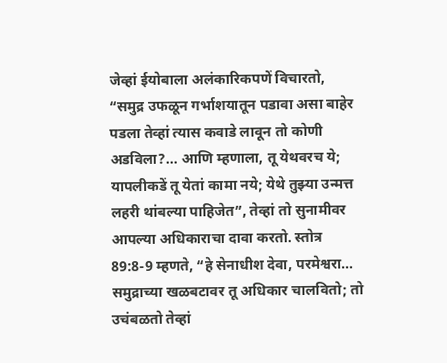जेव्हां ईयोबाला अलंकारिकपणें विचारतो, “समुद्र उफळून गर्भाशयातून पडावा असा बाहेर पडला तेव्हां त्यास कवाडे लावून तो कोणी अडविला?… आणि म्हणाला, तू येथवरच ये; यापलीकडें तू येतां कामा नये; येथे तुझ्या उन्मत्त लहरी थांबल्या पाहिजेत”, तेव्हां तो सुनामीवर आपल्या अधिकाराचा दावा करतो. स्तोत्र 89:8-9 म्हणते, “हे सेनाधीश देवा, परमेश्वरा… समुद्राच्या खळबटावर तू अधिकार चालवितो; तो उचंबळतो तेव्हां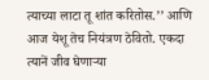त्याच्या लाटा तू शांत करितोस.’’ आणि आज येशू तेच नियंत्रण ठेवितो. एकदा त्यानें जीव घेणार्‍या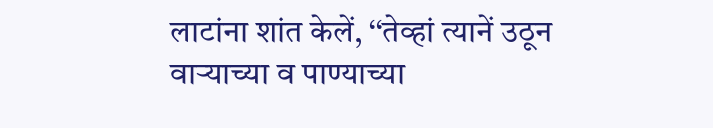लाटांना शांत केलें, ‘‘तेव्हां त्यानें उठून वार्‍याच्या व पाण्याच्या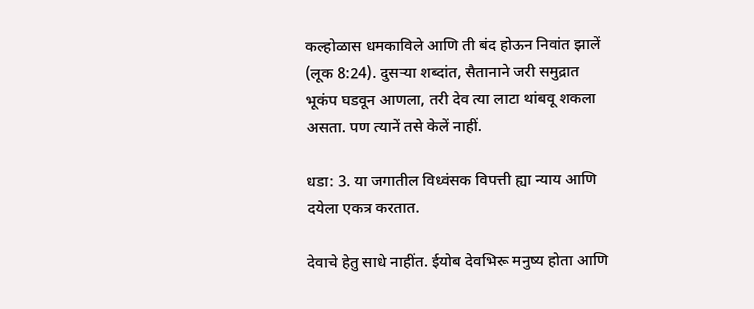कल्होळास धमकाविले आणि ती बंद होऊन निवांत झालें (लूक 8:24). दुसर्‍या शब्दांत, सैतानाने जरी समुद्रात भूकंप घडवून आणला, तरी देव त्या लाटा थांबवू शकला असता. पण त्यानें तसे केलें नाहीं.

धडा: 3. या जगातील विध्वंसक विपत्ती ह्या न्याय आणि दयेला एकत्र करतात.

देवाचे हेतु साधे नाहींत. ईयोब देवभिरू मनुष्य होता आणि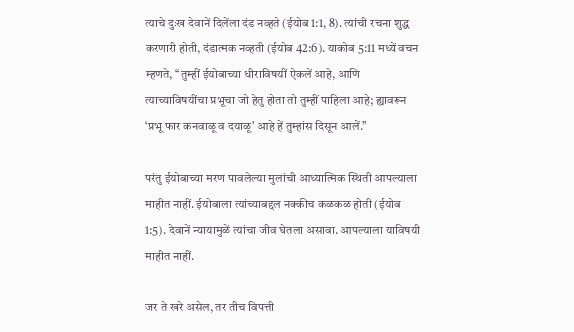त्याचे दुःख देवानें दिलेंला दंड नव्हते (ईयोब 1:1, 8). त्यांची रचना शुद्ध करणारी होती, दंडात्मक नव्हती (ईयोब 42:6). याकोब 5:11 मध्यें वचन म्हणते, ‘‘तुम्हीं ईयोबाच्या धीराविषयीं ऐकलें आहे, आणि त्याच्याविषयींचा प्रभूचा जो हेतु होता तो तुम्हीं पाहिला आहे; ह्यावरून ‘प्रभू फार कनवाळू व दयाळू’ आहे हें तुम्हांस दिसून आलें.’’

परंतु ईयोबाच्या मरण पावलेल्या मुलांची आध्यात्मिक स्थिती आपल्याला माहीत नाहीं. ईयोबाला त्यांच्याबद्दल नक्कीच कळकळ होती (ईयोब 1:5). देवानें न्यायामुळें त्यांचा जीव घेतला असावा. आपल्याला याविषयी माहीत नाहीं.

जर ते खरे असेल, तर तीच विपत्ती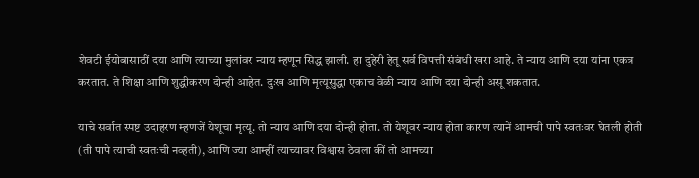शेवटी ईयोबासाठीं दया आणि त्याच्या मुलांवर न्याय म्हणून सिद्ध झाली. हा दुहेरी हेतू सर्व विपत्ती संबंधी खरा आहे. ते न्याय आणि दया यांना एकत्र करतात. ते शिक्षा आणि शुद्धीकरण दोन्ही आहेत. दुःख आणि मृत्यूसुद्धा एकाच वेळी न्याय आणि दया दोन्ही असू शकतात.

याचे सर्वात स्पष्ट उदाहरण म्हणजें येशूचा मृत्यू. तो न्याय आणि दया दोन्ही होता. तो येशूवर न्याय होता कारण त्यानें आमची पापे स्वतःवर घेतली होती (ती पापे त्याची स्वतःची नव्हती), आणि ज्या आम्हीं त्याच्यावर विश्वास ठेवला कीं तो आमच्या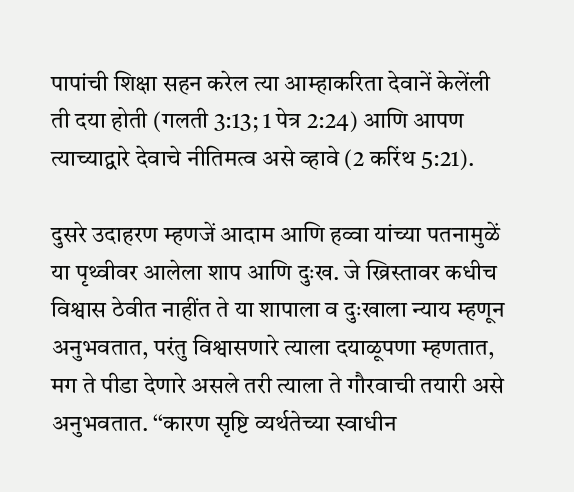पापांची शिक्षा सहन करेल त्या आम्हाकरिता देवानें केलेंली ती दया होती (गलती 3:13; 1 पेत्र 2:24) आणि आपण त्याच्याद्वारे देवाचे नीतिमत्व असे व्हावे (2 करिंथ 5:21).

दुसरे उदाहरण म्हणजें आदाम आणि हव्वा यांच्या पतनामुळें या पृथ्वीवर आलेला शाप आणि दुःख. जे ख्रिस्तावर कधीच विश्वास ठेवीत नाहींत ते या शापाला व दुःखाला न्याय म्हणून अनुभवतात, परंतु विश्वासणारे त्याला दयाळूपणा म्हणतात, मग ते पीडा देणारे असले तरी त्याला ते गौरवाची तयारी असे अनुभवतात. ‘‘कारण सृष्टि व्यर्थतेच्या स्वाधीन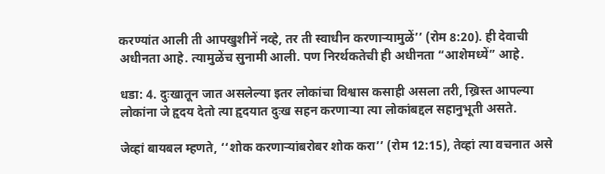करण्यांत आली ती आपखुशीनें नव्हे, तर ती स्वाधीन करणार्‍यामुळें’’ (रोम 8:20). ही देवाची अधीनता आहे. त्यामुळेंच सुनामी आली. पण निरर्थकतेची ही अधीनता “आशेमध्यें” आहे.

धडा: 4. दुःखातून जात असलेल्या इतर लोकांचा विश्वास कसाही असला तरी, ख्रिस्त आपल्या लोकांना जे हृदय देतो त्या हृदयात दुःख सहन करणार्‍या त्या लोकांबद्दल सहानुभूती असते.

जेव्हां बायबल म्हणते, ‘‘शोक करणार्‍यांबरोबर शोक करा’’ (रोम 12:15), तेव्हां त्या वचनात असे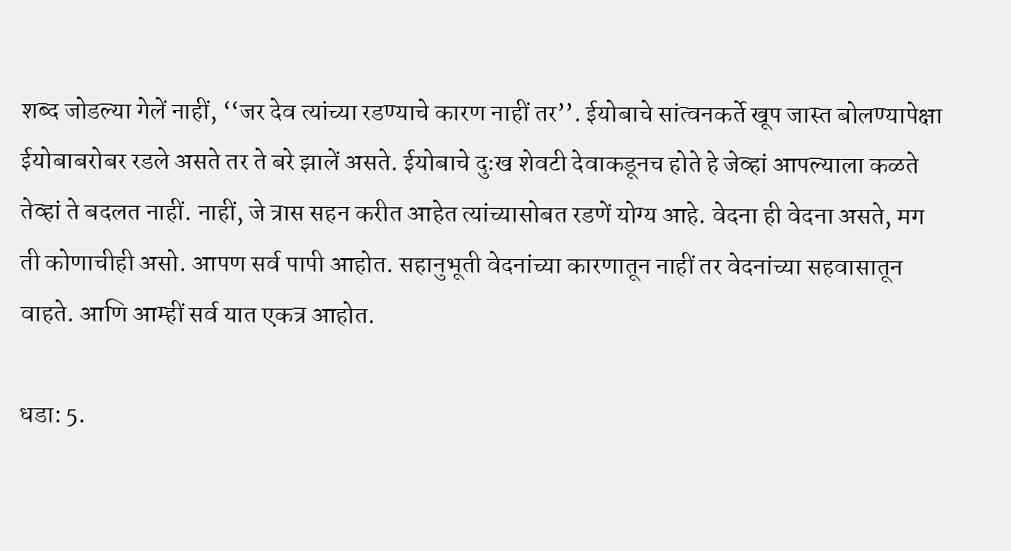शब्द जोडल्या गेलें नाहीं, ‘‘जर देव त्यांच्या रडण्याचे कारण नाहीं तर’’. ईयोबाचे सांत्वनकर्ते खूप जास्त बोलण्यापेक्षा ईयोबाबरोबर रडले असते तर ते बरे झालें असते. ईयोबाचे दुःख शेवटी देवाकडूनच होते हे जेव्हां आपल्याला कळते तेव्हां ते बदलत नाहीं. नाहीं, जे त्रास सहन करीत आहेत त्यांच्यासोबत रडणें योग्य आहे. वेदना ही वेदना असते, मग ती कोणाचीही असो. आपण सर्व पापी आहोत. सहानुभूती वेदनांच्या कारणातून नाहीं तर वेदनांच्या सहवासातून वाहते. आणि आम्हीं सर्व यात एकत्र आहोत.

धडा: 5.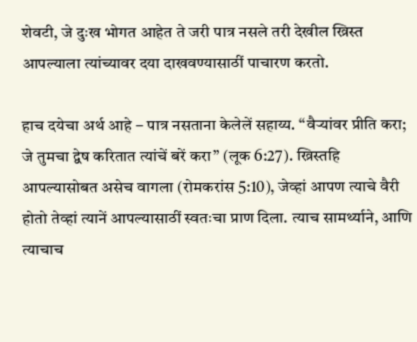शेवटी, जे दुःख भोगत आहेत ते जरी पात्र नसले तरी देखील ख्रिस्त आपल्याला त्यांच्यावर दया दाखवण्यासाठीं पाचारण करतो.

हाच दयेचा अर्थ आहे – पात्र नसताना केलेलें सहाय्य. ‘‘वैर्‍यांवर प्रीति करा; जे तुमचा द्वेष करितात त्यांचें बरें करा’’ (लूक 6:27). ख्रिस्तहि आपल्यासोबत असेच वागला (रोमकरांस 5:10), जेव्हां आपण त्याचे वैरी होतो तेव्हां त्यानें आपल्यासाठीं स्वतःचा प्राण दिला. त्याच सामर्थ्याने, आणि त्याचाच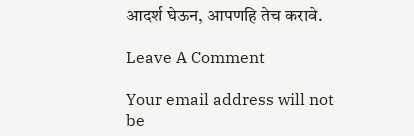आदर्श घेऊन, आपणहि तेच करावे.

Leave A Comment

Your email address will not be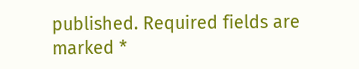published. Required fields are marked *